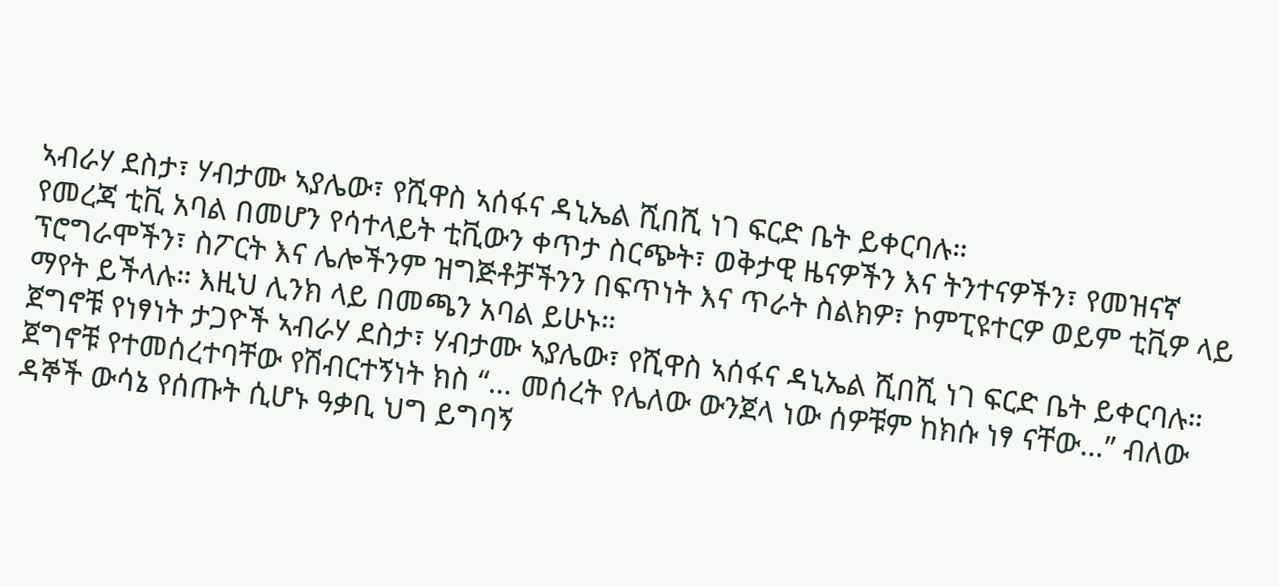ኣብራሃ ደስታ፣ ሃብታሙ ኣያሌው፣ የሺዋስ ኣሰፋና ዳኒኤል ሺበሺ ነገ ፍርድ ቤት ይቀርባሉ።
የመረጃ ቲቪ አባል በመሆን የሳተላይት ቲቪውን ቀጥታ ስርጭት፣ ወቅታዊ ዜናዎችን እና ትንተናዎችን፣ የመዝናኛ ፕሮግራሞችን፣ ስፖርት እና ሌሎችንም ዝግጅቶቻችንን በፍጥነት እና ጥራት ስልክዎ፣ ኮምፒዩተርዎ ወይም ቲቪዎ ላይ ማየት ይችላሉ። እዚህ ሊንክ ላይ በመጫን አባል ይሁኑ።
ጀግኖቹ የነፃነት ታጋዮች ኣብራሃ ደስታ፣ ሃብታሙ ኣያሌው፣ የሺዋስ ኣሰፋና ዳኒኤል ሺበሺ ነገ ፍርድ ቤት ይቀርባሉ።
ጀግኖቹ የተመሰረተባቸው የሽብርተኝነት ክስ “… መሰረት የሌለው ውንጀላ ነው ሰዎቹም ከክሱ ነፃ ናቸው…” ብለው ዳኞች ውሳኔ የሰጡት ሲሆኑ ዓቃቢ ህግ ይግባኝ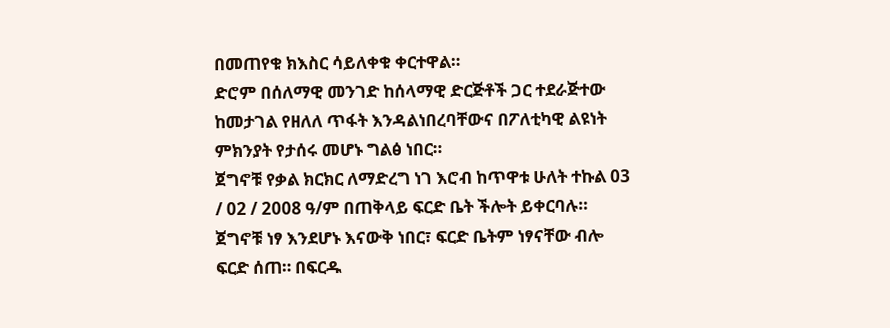በመጠየቁ ክእስር ሳይለቀቁ ቀርተዋል።
ድሮም በሰለማዊ መንገድ ከሰላማዊ ድርጅቶች ጋር ተደራጅተው ከመታገል የዘለለ ጥፋት እንዳልነበረባቸውና በፖለቲካዊ ልዩነት ምክንያት የታሰሩ መሆኑ ግልፅ ነበር።
ጀግኖቹ የቃል ክርክር ለማድረግ ነገ እሮብ ከጥዋቱ ሁለት ተኩል 03 / 02 / 2008 ዓ/ም በጠቅላይ ፍርድ ቤት ችሎት ይቀርባሉ።
ጀግኖቹ ነፃ እንደሆኑ እናውቅ ነበር፣ ፍርድ ቤትም ነፃናቸው ብሎ ፍርድ ሰጠ። በፍርዱ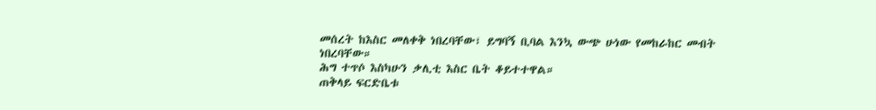መሰረት ከእስር መለቀቅ ነበረባቸው፣ ይግባኝ ቢባል እንኳ ውጭ ሁነው የመከራከር መብት ነበረባቸው።
ሕግ ተጥሶ እስካሁን ቃሊቲ እስር ቤት ቆይተተዋል።
ጠቅላይ ፍርድቤቱ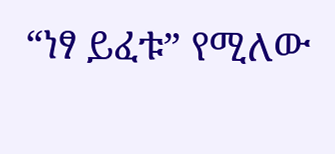“ነፃ ይፈቱ” የሚለው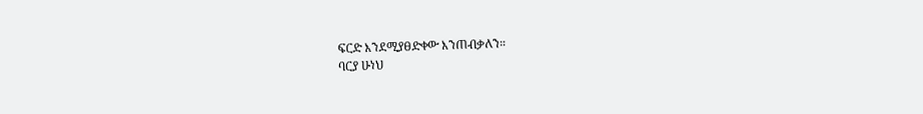ፍርድ እንደሚያፀድቀው እንጠብቃለን።
ባርያ ሁነህ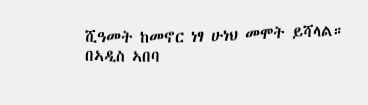ሺዓመት ከመኖር ነፃ ሁነህ መሞት ይሻላል።
በኣዲስ ኣበባ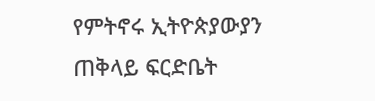የምትኖሩ ኢትዮጵያውያን ጠቅላይ ፍርድቤት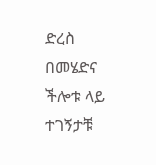ድረስ በመሄድና ችሎቱ ላይ ተገኝታቹ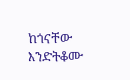ከጎናቸው እንድትቆሙ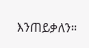እንጠይቃለን።